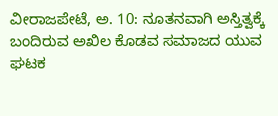ವೀರಾಜಪೇಟೆ, ಅ. 10: ನೂತನವಾಗಿ ಅಸ್ತಿತ್ವಕ್ಕೆ ಬಂದಿರುವ ಅಖಿಲ ಕೊಡವ ಸಮಾಜದ ಯುವ ಘಟಕ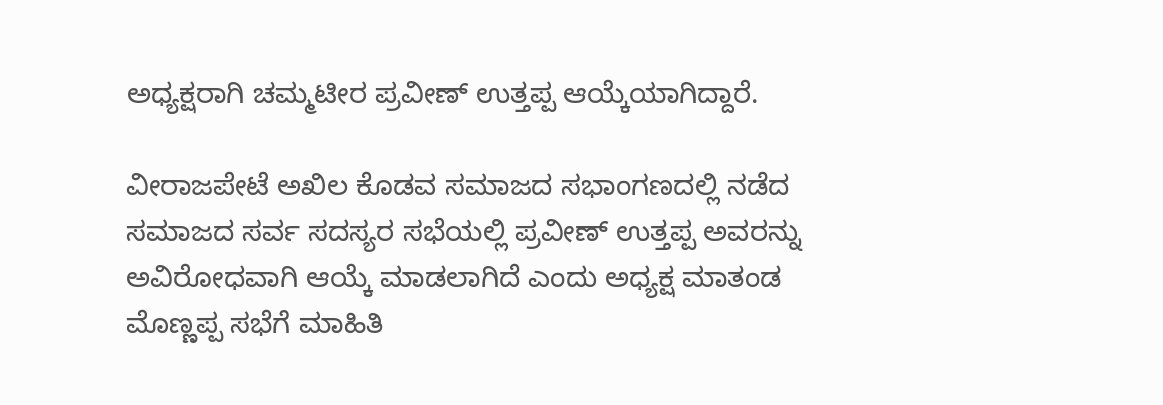ಅಧ್ಯಕ್ಷರಾಗಿ ಚಮ್ಮಟೀರ ಪ್ರವೀಣ್ ಉತ್ತಪ್ಪ ಆಯ್ಕೆಯಾಗಿದ್ದಾರೆ.

ವೀರಾಜಪೇಟೆ ಅಖಿಲ ಕೊಡವ ಸಮಾಜದ ಸಭಾಂಗಣದಲ್ಲಿ ನಡೆದ ಸಮಾಜದ ಸರ್ವ ಸದಸ್ಯರ ಸಭೆಯಲ್ಲಿ ಪ್ರವೀಣ್ ಉತ್ತಪ್ಪ ಅವರನ್ನು ಅವಿರೋಧವಾಗಿ ಆಯ್ಕೆ ಮಾಡಲಾಗಿದೆ ಎಂದು ಅಧ್ಯಕ್ಷ ಮಾತಂಡ ಮೊಣ್ಣಪ್ಪ ಸಭೆಗೆ ಮಾಹಿತಿ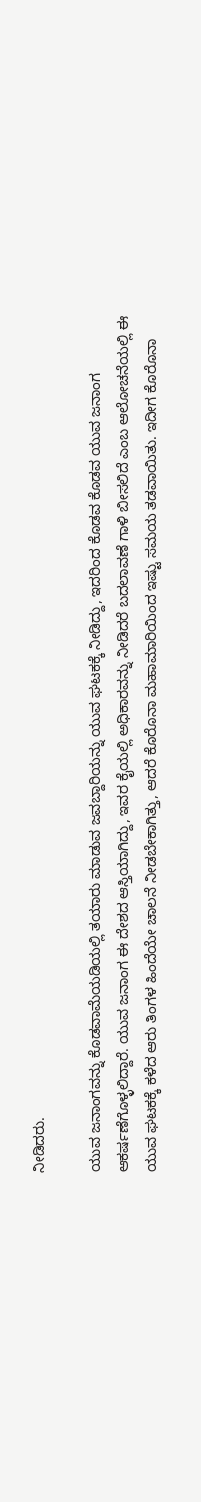ನೀಡಿದರು.

ಯುವ ಜನಾಂಗವನ್ನು ಕೊಡವಾಮೆಯಡಿಯಲ್ಲಿ ತಯಾರು ಮಾಡುವ ಜವಬ್ದಾರಿಯನ್ನು ಯುವ ಘಟಕಕ್ಕೆ ನೀಡಿದ್ದು, ಇದರಿಂದ ಕೊಡವ ಕೊಡವ ಯುವ ಜನಾಂಗ ಆಕರ್ಷಣೆಗೊಳ್ಳಲಿದ್ದಾರೆ. ಯುವ ಜನಾಂಗ ಈ ದೇಶದ ಆಸ್ತಿಯಾಗಿದ್ದು, ಇವರ ಕೈಯಲ್ಲಿ ಅಧಿಕಾರವನ್ನು ನೀಡಿದರೆ ಬದಲಾವಣೆ ಗಾಳಿ ಬೀಸಲಿದೆ ಎಂಬ ಆಲೋಚನೆಯಲ್ಲಿ ಈ ಯುವ ಘಟಕಕ್ಕೆ ಕಳೆದ ಆರು ತಿಂಗಳ ಹಿಂದೆಯೇ ಚಾಲನೆ ನೀಡಬೇಕಾಗಿತ್ತು, ಆದರೆ ಕೊರೊನಾ ಮಹಾಮಾರಿಯಿಂದ ಇಷ್ಟು ಸಮಯ ತಡವಾಯಿತು. ಇದೀಗ ಕೊರೊನಾ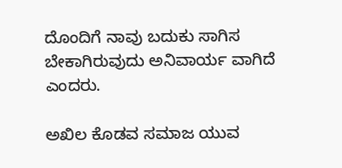ದೊಂದಿಗೆ ನಾವು ಬದುಕು ಸಾಗಿಸ ಬೇಕಾಗಿರುವುದು ಅನಿವಾರ್ಯ ವಾಗಿದೆ ಎಂದರು.

ಅಖಿಲ ಕೊಡವ ಸಮಾಜ ಯುವ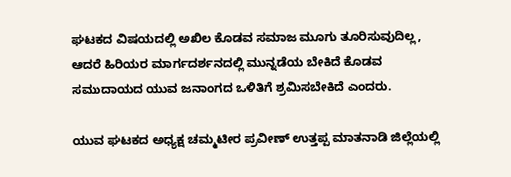ಘಟಕದ ವಿಷಯದಲ್ಲಿ ಅಖಿಲ ಕೊಡವ ಸಮಾಜ ಮೂಗು ತೂರಿಸುವುದಿಲ್ಲ, ಆದರೆ ಹಿರಿಯರ ಮಾರ್ಗದರ್ಶನದಲ್ಲಿ ಮುನ್ನಡೆಯ ಬೇಕಿದೆ ಕೊಡವ ಸಮುದಾಯದ ಯುವ ಜನಾಂಗದ ಒಳಿತಿಗೆ ಶ್ರಮಿಸಬೇಕಿದೆ ಎಂದರು.

ಯುವ ಘಟಕದ ಅಧ್ಯಕ್ಷ ಚಮ್ಮಟೀರ ಪ್ರವೀಣ್ ಉತ್ತಪ್ಪ ಮಾತನಾಡಿ ಜಿಲ್ಲೆಯಲ್ಲಿ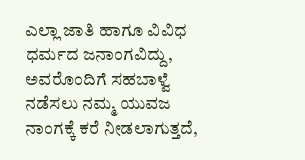ಎಲ್ಲಾ ಜಾತಿ ಹಾಗೂ ವಿವಿಧ ಧರ್ಮದ ಜನಾಂಗವಿದ್ದು, ಅವರೊಂದಿಗೆ ಸಹಬಾಳ್ವೆ ನಡೆಸಲು ನಮ್ಮ ಯುವಜ ನಾಂಗಕ್ಕೆ ಕರೆ ನೀಡಲಾಗುತ್ತದೆ,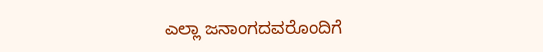ಎಲ್ಲಾ ಜನಾಂಗದವರೊಂದಿಗೆ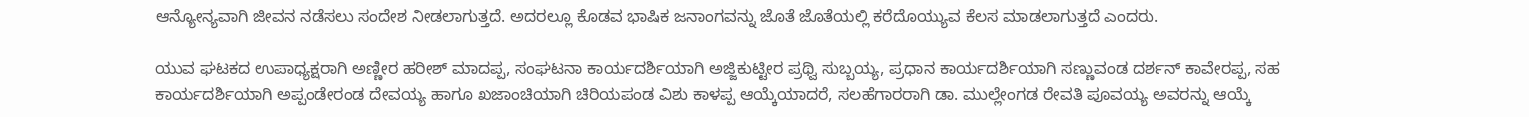ಆನ್ಯೋನ್ಯವಾಗಿ ಜೀವನ ನಡೆಸಲು ಸಂದೇಶ ನೀಡಲಾಗುತ್ತದೆ. ಅದರಲ್ಲೂ ಕೊಡವ ಭಾಷಿಕ ಜನಾಂಗವನ್ನು ಜೊತೆ ಜೊತೆಯಲ್ಲಿ ಕರೆದೊಯ್ಯುವ ಕೆಲಸ ಮಾಡಲಾಗುತ್ತದೆ ಎಂದರು.

ಯುವ ಘಟಕದ ಉಪಾಧ್ಯಕ್ಷರಾಗಿ ಅಣ್ಣೀರ ಹರೀಶ್ ಮಾದಪ್ಪ, ಸಂಘಟನಾ ಕಾರ್ಯದರ್ಶಿಯಾಗಿ ಅಜ್ಜಿಕುಟ್ಟೀರ ಪ್ರಥ್ವಿ ಸುಬ್ಬಯ್ಯ, ಪ್ರಧಾನ ಕಾರ್ಯದರ್ಶಿಯಾಗಿ ಸಣ್ಣುವಂಡ ದರ್ಶನ್ ಕಾವೇರಪ್ಪ, ಸಹ ಕಾರ್ಯದರ್ಶಿಯಾಗಿ ಅಪ್ಪಂಡೇರಂಡ ದೇವಯ್ಯ ಹಾಗೂ ಖಜಾಂಚಿಯಾಗಿ ಚಿರಿಯಪಂಡ ವಿಶು ಕಾಳಪ್ಪ ಆಯ್ಕೆಯಾದರೆ, ಸಲಹೆಗಾರರಾಗಿ ಡಾ. ಮುಲ್ಲೇಂಗಡ ರೇವತಿ ಪೂವಯ್ಯ ಅವರನ್ನು ಆಯ್ಕೆ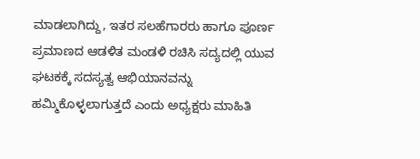ಮಾಡಲಾಗಿದ್ದು, ಇತರ ಸಲಹೆಗಾರರು ಹಾಗೂ ಪೂರ್ಣ ಪ್ರಮಾಣದ ಆಡಳಿತ ಮಂಡಳಿ ರಚಿಸಿ ಸದ್ಯದಲ್ಲಿ ಯುವ ಘಟಕಕ್ಕೆ ಸದಸ್ಯತ್ವ ಆಭಿಯಾನವನ್ನು ಹಮ್ಮಿಕೊಳ್ಳಲಾಗುತ್ತದೆ ಎಂದು ಅಧ್ಯಕ್ಷರು ಮಾಹಿತಿ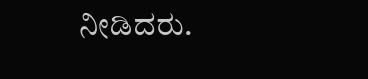ನೀಡಿದರು.